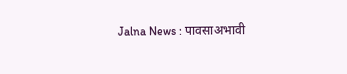Jalna News : पावसाअभावी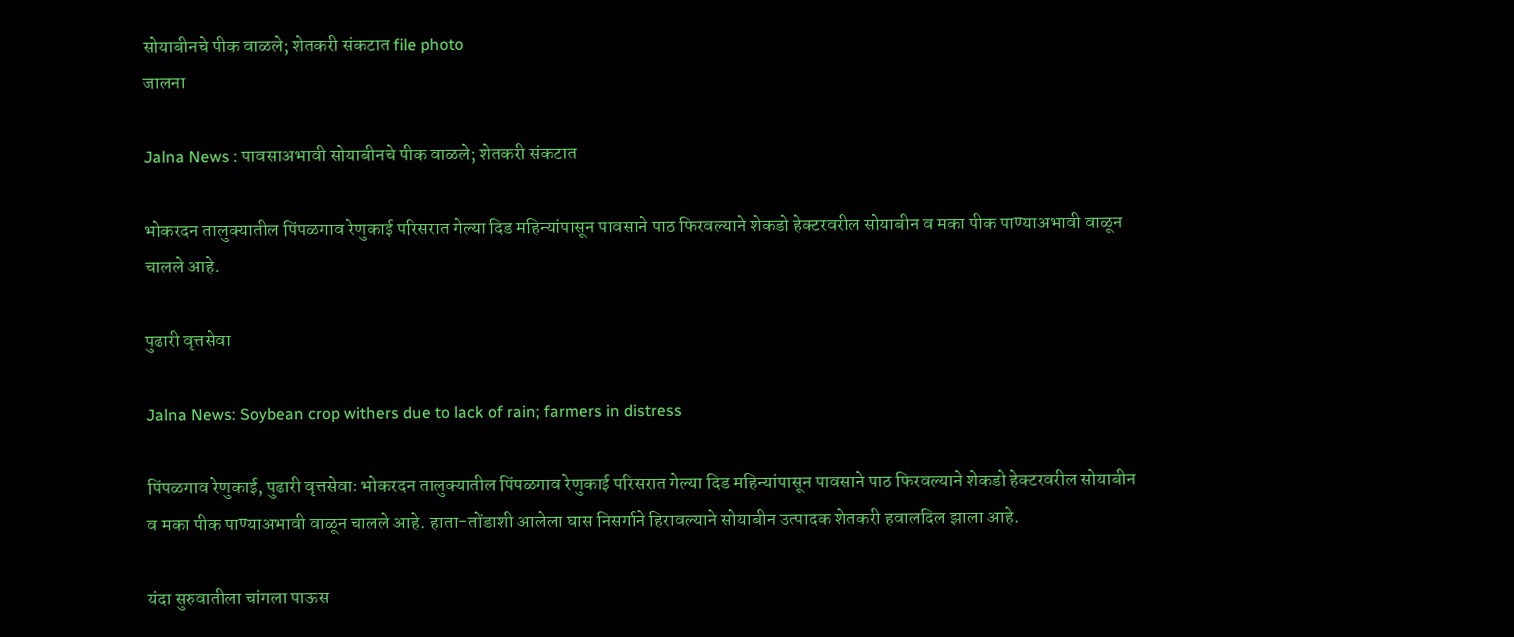सोयाबीनचे पीक वाळले; शेतकरी संकटात file photo
जालना

Jalna News : पावसाअभावी सोयाबीनचे पीक वाळले; शेतकरी संकटात

भोकरदन तालुक्यातील पिंपळगाव रेणुकाई परिसरात गेल्या दिड महिन्यांपासून पावसाने पाठ फिरवल्याने शेकडो हेक्टरवरील सोयाबीन व मका पीक पाण्याअभावी वाळून चालले आहे.

पुढारी वृत्तसेवा

Jalna News: Soybean crop withers due to lack of rain; farmers in distress

पिंपळगाव रेणुकाई, पुढारी वृत्तसेवाः भोकरदन तालुक्यातील पिंपळगाव रेणुकाई परिसरात गेल्या दिड महिन्यांपासून पावसाने पाठ फिरवल्याने शेकडो हेक्टरवरील सोयाबीन व मका पीक पाण्याअभावी वाळून चालले आहे. हाता-तोंडाशी आलेला घास निसर्गाने हिरावल्याने सोयाबीन उत्पादक शेतकरी हवालदिल झाला आहे.

यंदा सुरुवातीला चांगला पाऊस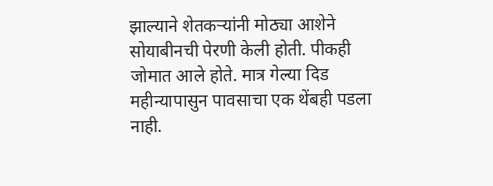झाल्याने शेतकऱ्यांनी मोठ्या आशेने सोयाबीनची पेरणी केली होती. पीकही जोमात आले होते. मात्र गेल्या दिड महीन्यापासुन पावसाचा एक थेंबही पडला नाही.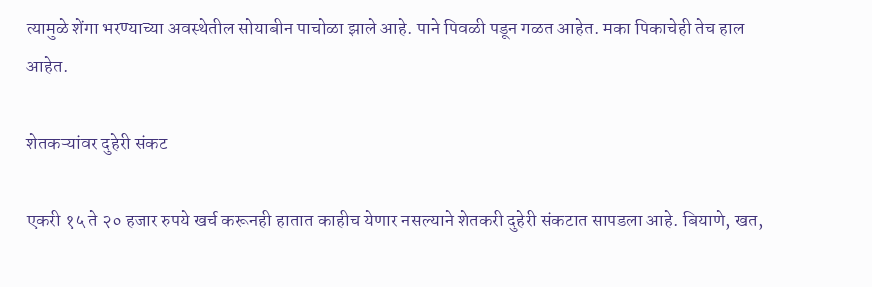त्यामुळे शेंगा भरण्याच्या अवस्थेतील सोयाबीन पाचोळा झाले आहे. पाने पिवळी पडून गळत आहेत. मका पिकाचेही तेच हाल आहेत.

शेतकऱ्यांवर दुहेरी संकट

एकरी १५ ते २० हजार रुपये खर्च करूनही हातात काहीच येणार नसल्याने शेतकरी दुहेरी संकटात सापडला आहे. बियाणे, खत,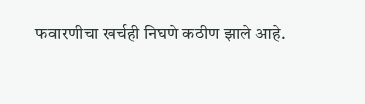फवारणीचा खर्चही निघणे कठीण झाले आहे.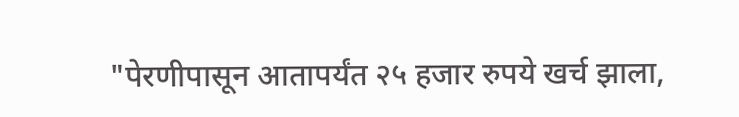"पेरणीपासून आतापर्यंत २५ हजार रुपये खर्च झाला,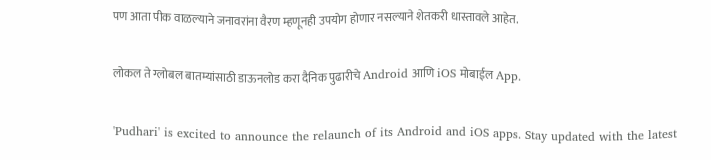पण आता पीक वाळल्याने जनावरांना वैरण म्हणूनही उपयोग होणार नसल्याने शेतकरी धास्तावले आहेत.

लोकल ते ग्लोबल बातम्यांसाठी डाऊनलोड करा दैनिक पुढारीचे Android आणि iOS मोबाईल App.

'Pudhari' is excited to announce the relaunch of its Android and iOS apps. Stay updated with the latest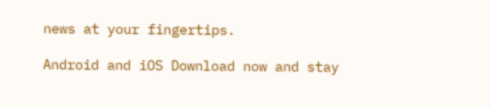news at your fingertips.

Android and iOS Download now and stay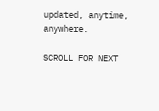updated, anytime, anywhere.

SCROLL FOR NEXT